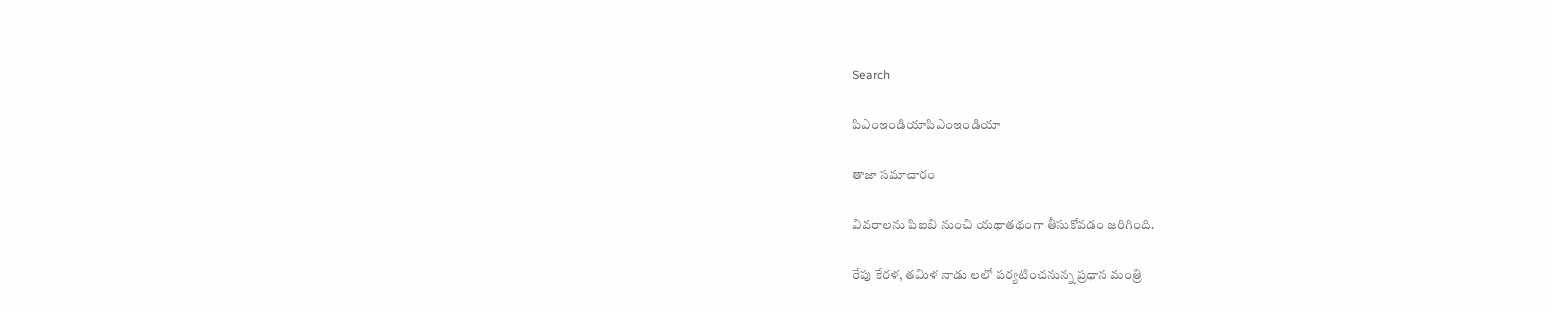Search

పిఎంఇండియాపిఎంఇండియా

తాజా స‌మాచారం

వివరాలను పిఐబి నుంచి యథాతథంగా తీసుకోవడం జరిగింది.

రేపు కేర‌ళ‌, త‌మిళ నాడు ల‌లో ప‌ర్య‌టించ‌నున్న ప్ర‌ధాన మంత్రి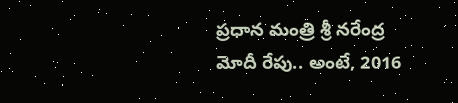ప్ర‌ధాన మంత్రి శ్రీ న‌రేంద్ర మోదీ రేపు.. అంటే, 2016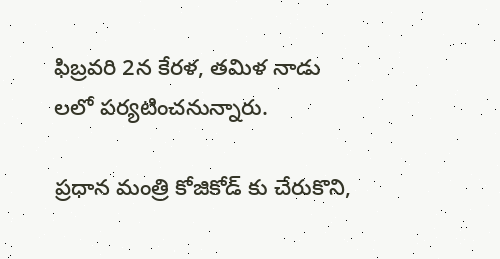ఫిబ్ర‌వ‌రి 2న కేర‌ళ‌, త‌మిళ నాడు ల‌లో ప‌ర్యటించ‌నున్నారు.

ప్ర‌ధాన మంత్రి కోజికోడ్ కు చేరుకొని,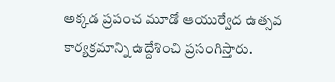అక్క‌డ ప్ర‌పంచ మూడో ఆయుర్వేద ఉత్స‌వ కార్య‌క్ర‌మాన్ని ఉద్దేశించి ప్ర‌సంగిస్తారు.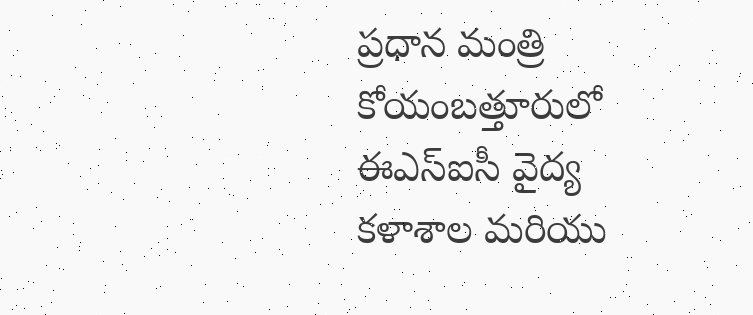ప్ర‌ధాన మంత్రి కోయంబ‌త్తూరులో ఈఎస్ఐసీ వైద్య క‌ళాశాల‌ మ‌రియు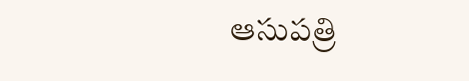ఆసుప‌త్రి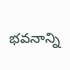భ‌వ‌నాన్ని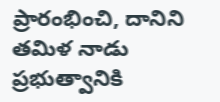ప్రారంభించి, దానిని త‌మిళ నాడు ప్ర‌భుత్వానికి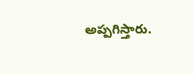అప్ప‌గిస్తారు.